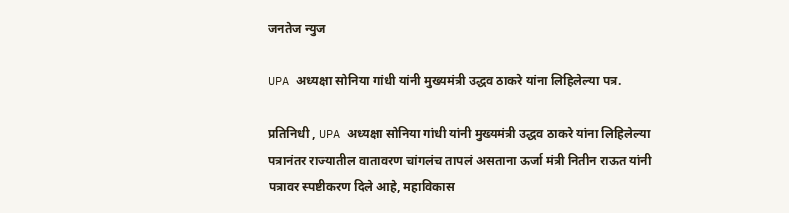जनतेज न्युज

UPA अध्यक्षा सोनिया गांधी यांनी मुख्यमंत्री उद्धव ठाकरे यांना लिहिलेल्या पत्र.

प्रतिनिधी , UPA अध्यक्षा सोनिया गांधी यांनी मुख्यमंत्री उद्धव ठाकरे यांना लिहिलेल्या पत्रानंतर राज्यातील वातावरण चांगलंच तापलं असताना ऊर्जा मंत्री नितीन राऊत यांनी पत्रावर स्पष्टीकरण दिले आहे, महाविकास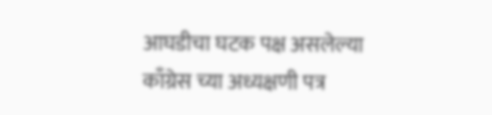आघडीचा घटक पक्ष असलेल्या काँग्रेस च्या अध्यक्षणी पत्र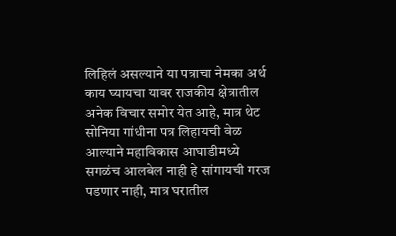लिहिलं असल्याने या पत्राचा नेमका अर्थ काय घ्यायचा यावर राजकीय क्षेत्रातील अनेक विचार समोर येत आहे, मात्र थेट सोनिया गांधीना पत्र लिहायची वेळ आल्याने महाविकास आघाडीमध्ये सगळंच आलबेल नाही हे सांगायची गरज पडणार नाही, मात्र घरातील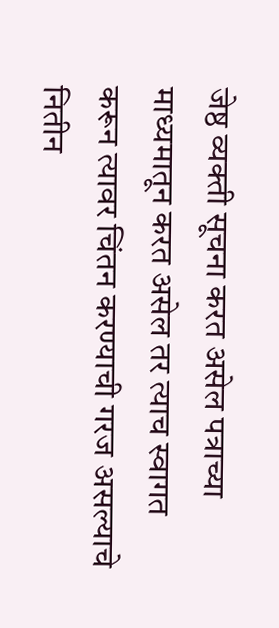जेष्ठ व्यक्ती सूचना करत असेल पत्राच्या माध्यमातून करत असेल तर त्याच स्वागत करून त्यावर चिंतन करण्याची गरज असल्याचे नितीन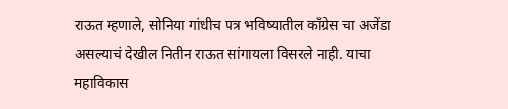राऊत म्हणाले, सोनिया गांधीच पत्र भविष्यातील काँग्रेस चा अजेंडा असल्याचं देखील नितीन राऊत सांगायला विसरले नाही. याचा महाविकास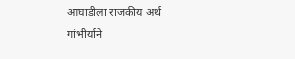आघाडीला राजकीय अर्थ गांभीर्याने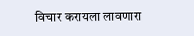विचार करायला लावणारा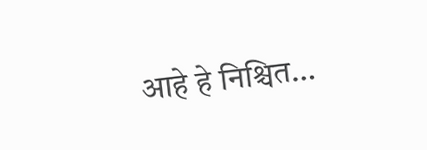आहे हे निश्चित…